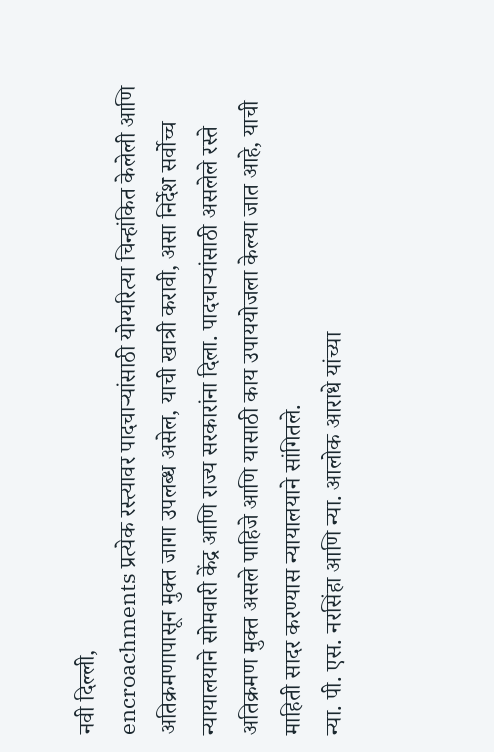नवी दिल्ली,
encroachments प्रत्येक रस्त्यावर पादचाऱ्यांसाठी योग्यरित्या चिन्हांकित केलेली आणि अतिक्रमणापासून मुक्त जागा उपलब्ध असेल, याची खात्री करावी, असा निर्देश सर्वोच्च न्यायालयाने सोमवारी केंद्र आणि राज्य सरकारांना दिला. पादचाऱ्यांसाठी असलेले रस्ते अतिक्रमण मुक्त असले पाहिजे आणि यासाठी काय उपाययोजला केल्या जात आहे, याची माहिती सादर करण्यास न्यायालयाने सांगितले.
न्या. पी. एस. नरसिंहा आणि न्या. आलोक आराधे यांच्या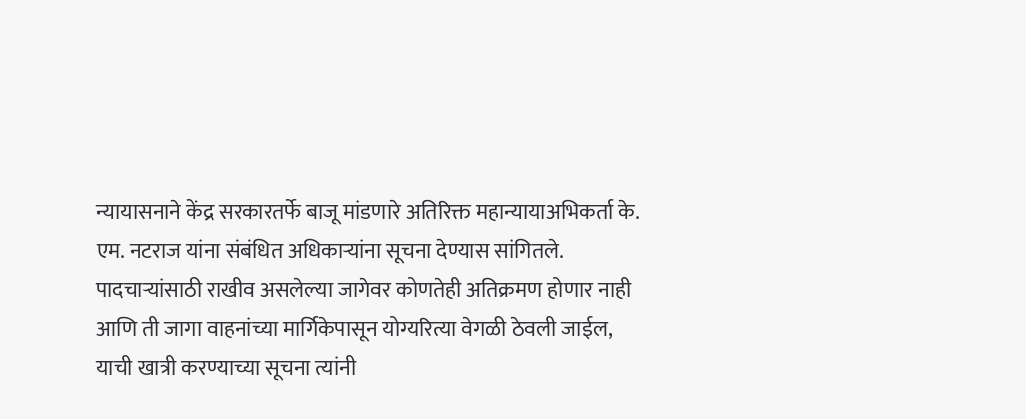न्यायासनाने केंद्र सरकारतर्फे बाजू मांडणारे अतिरिक्त महान्यायाअभिकर्ता के. एम. नटराज यांना संबंधित अधिकाऱ्यांना सूचना देण्यास सांगितले. पादचाऱ्यांसाठी राखीव असलेल्या जागेवर कोणतेही अतिक्रमण होणार नाही आणि ती जागा वाहनांच्या मार्गिकेपासून योग्यरित्या वेगळी ठेवली जाईल, याची खात्री करण्याच्या सूचना त्यांनी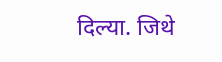दिल्या. जिथे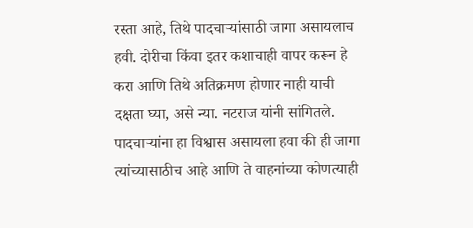रस्ता आहे, तिथे पादचाऱ्यांसाठी जागा असायलाच हवी. दोरीचा किंवा इतर कशाचाही वापर करून हे करा आणि तिथे अतिक्रमण होणार नाही याची दक्षता घ्या, असे न्या. नटराज यांनी सांगितले. पादचाऱ्यांना हा विश्वास असायला हवा की ही जागा त्यांच्यासाठीच आहे आणि ते वाहनांच्या कोणत्याही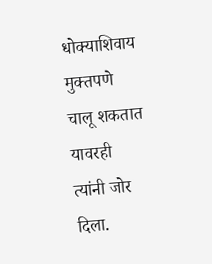धोक्याशिवाय मुक्तपणे चालू शकतात यावरही त्यांनी जोर दिला.